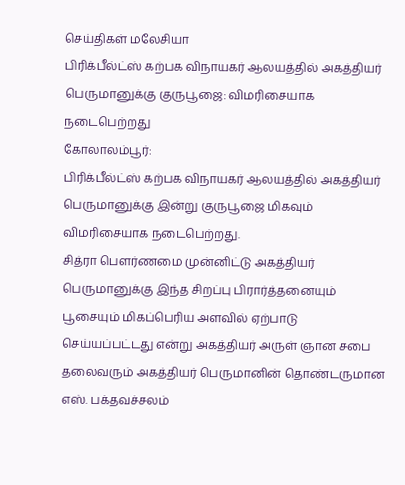செய்திகள் மலேசியா
பிரிக்பீல்ட்ஸ் கற்பக விநாயகர் ஆலயத்தில் அகத்தியர் பெருமானுக்கு குருபூஜை: விமரிசையாக நடைபெற்றது
கோலாலம்பூர்:
பிரிக்பீல்ட்ஸ் கற்பக விநாயகர் ஆலயத்தில் அகத்தியர் பெருமானுக்கு இன்று குருபூஜை மிகவும் விமரிசையாக நடைபெற்றது.
சித்ரா பௌர்ணமை முன்னிட்டு அகத்தியர் பெருமானுக்கு இந்த சிறப்பு பிரார்த்தனையும் பூசையும் மிகப்பெரிய அளவில் ஏற்பாடு செய்யப்பட்டது என்று அகத்தியர் அருள் ஞான சபை தலைவரும் அகத்தியர் பெருமானின் தொண்டருமான எஸ். பக்தவச்சலம்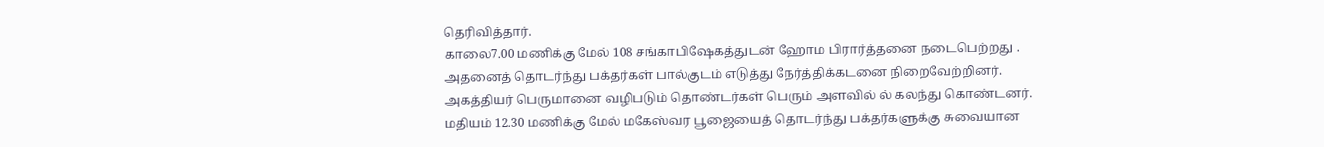தெரிவித்தார்.
காலை7.00 மணிக்கு மேல் 108 சங்காபிஷேகத்துடன் ஹோம பிரார்த்தனை நடைபெற்றது .
அதனைத் தொடர்ந்து பக்தர்கள் பால்குடம் எடுத்து நேர்த்திக்கடனை நிறைவேற்றினர்.
அகத்தியர் பெருமானை வழிபடும் தொண்டர்கள் பெரும் அளவில் ல் கலந்து கொண்டனர்.
மதியம் 12.30 மணிக்கு மேல் மகேஸ்வர பூஜையைத் தொடர்ந்து பக்தர்களுக்கு சுவையான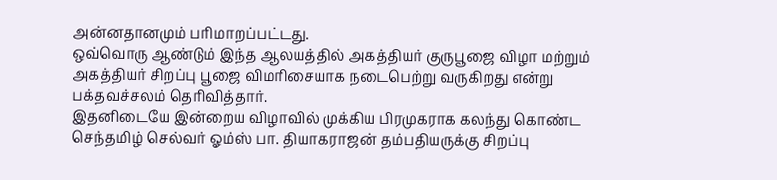அன்னதானமும் பரிமாறப்பட்டது.
ஒவ்வொரு ஆண்டும் இந்த ஆலயத்தில் அகத்தியர் குருபூஜை விழா மற்றும் அகத்தியர் சிறப்பு பூஜை விமரிசையாக நடைபெற்று வருகிறது என்று பக்தவச்சலம் தெரிவித்தார்.
இதனிடையே இன்றைய விழாவில் முக்கிய பிரமுகராக கலந்து கொண்ட
செந்தமிழ் செல்வர் ஓம்ஸ் பா. தியாகராஜன் தம்பதியருக்கு சிறப்பு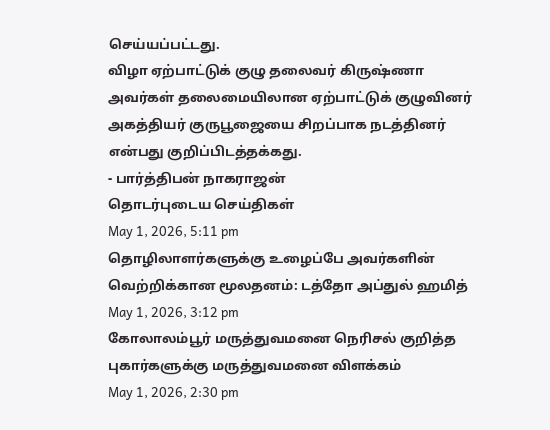செய்யப்பட்டது.
விழா ஏற்பாட்டுக் குழு தலைவர் கிருஷ்ணா அவர்கள் தலைமையிலான ஏற்பாட்டுக் குழுவினர் அகத்தியர் குருபூஜையை சிறப்பாக நடத்தினர் என்பது குறிப்பிடத்தக்கது.
- பார்த்திபன் நாகராஜன்
தொடர்புடைய செய்திகள்
May 1, 2026, 5:11 pm
தொழிலாளர்களுக்கு உழைப்பே அவர்களின் வெற்றிக்கான மூலதனம்: டத்தோ அப்துல் ஹமித்
May 1, 2026, 3:12 pm
கோலாலம்பூர் மருத்துவமனை நெரிசல் குறித்த புகார்களுக்கு மருத்துவமனை விளக்கம்
May 1, 2026, 2:30 pm